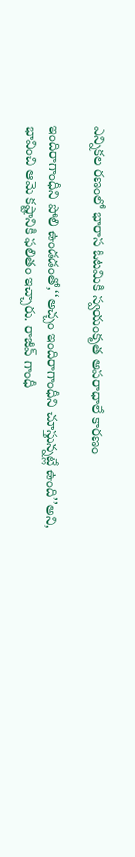ఎన్నికల రణంలో భారాస ఓటమికి స్వయంకృత అపరాధాలే కారణం

ఇందిరాగాంధీని పోలి ఉండడంతో,‘‘అచ్చం ఇందిరాగాంధీని చూస్తున్నట్లే ఉంది’’అని, భావించి ఆమె కష్టానికి ఫలితం ఇచ్చారు. రాజీవ్ గాంధీ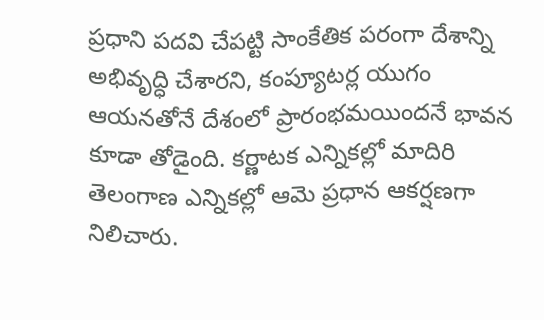ప్రధాని పదవి చేపట్టి సాంకేతిక పరంగా దేశాన్ని అభివృద్ధి చేశారని, కంప్యూటర్ల యుగం ఆయనతోనే దేశంలో ప్రారంభమయిందనే భావన కూడా తోడైంది. కర్ణాటక ఎన్నికల్లో మాదిరి తెలంగాణ ఎన్నికల్లో ఆమె ప్రధాన ఆకర్షణగా నిలిచారు.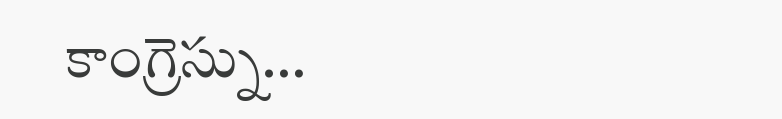కాంగ్రెస్ను…